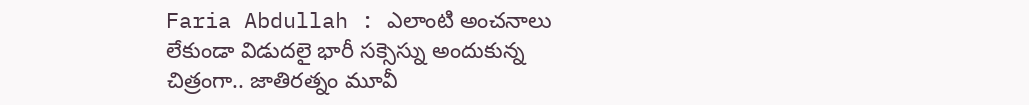Faria Abdullah : ఎలాంటి అంచనాలు లేకుండా విడుదలై భారీ సక్సెస్ను అందుకున్న చిత్రంగా.. జాతిరత్నం మూవీ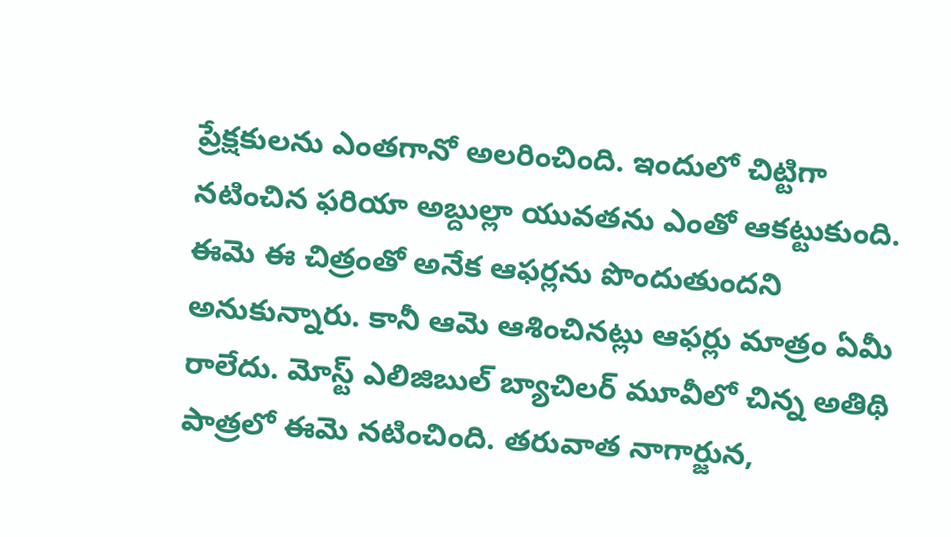ప్రేక్షకులను ఎంతగానో అలరించింది. ఇందులో చిట్టిగా నటించిన ఫరియా అబ్దుల్లా యువతను ఎంతో ఆకట్టుకుంది. ఈమె ఈ చిత్రంతో అనేక ఆఫర్లను పొందుతుందని అనుకున్నారు. కానీ ఆమె ఆశించినట్లు ఆఫర్లు మాత్రం ఏమీ రాలేదు. మోస్ట్ ఎలిజిబుల్ బ్యాచిలర్ మూవీలో చిన్న అతిథి పాత్రలో ఈమె నటించింది. తరువాత నాగార్జున,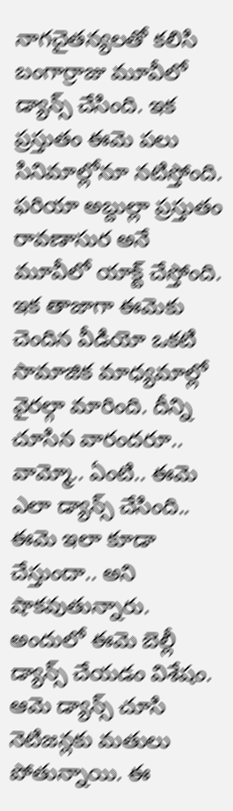నాగచైతన్యలతో కలిసి బంగార్రాజు మూవీలో డ్యాన్స్ చేసింది. ఇక ప్రస్తుతం ఈమె పలు సినిమాల్లోనూ నటిస్తోంది.
ఫరియా అబ్దుల్లా ప్రస్తుతం రావణాసుర అనే మూవీలో యాక్ట్ చేస్తోంది. ఇక తాజాగా ఈమెకు చెందిన వీడియో ఒకటి సామాజిక మాధ్యమాల్లో వైరల్గా మారింది. దీన్ని చూసిన వారందరూ.. వామ్మో.. ఏంటి.. ఈమె ఎలా డ్యాన్స్ చేసింది.. ఈమె ఇలా కూడా చేస్తుందా.. అని షాకవుతున్నారు. అందులో ఈమె బెల్లీ డ్యాన్స్ చేయడం విశేషం. ఆమె డ్యాన్స్ చూసి నెటిజన్లకు మతులు పోతున్నాయి. ఈ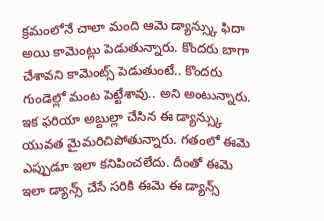క్రమంలోనే చాలా మంది ఆమె డ్యాన్స్కు ఫిదా అయి కామెంట్లు పెడుతున్నారు. కొందరు బాగా చేశావని కామెంట్స్ పెడుతుంటే.. కొందరు గుండెల్లో మంట పెట్టేశావు.. అని అంటున్నారు.
ఇక ఫరియా అబ్దుల్లా చేసిన ఈ డ్యాన్స్కు యువత మైమరిచిపోతున్నారు. గతంలో ఈమె ఎప్పుడూ ఇలా కనిపించలేదు. దీంతో ఈమె ఇలా డ్యాన్స్ చేసే సరికి ఈమె ఈ డ్యాన్స్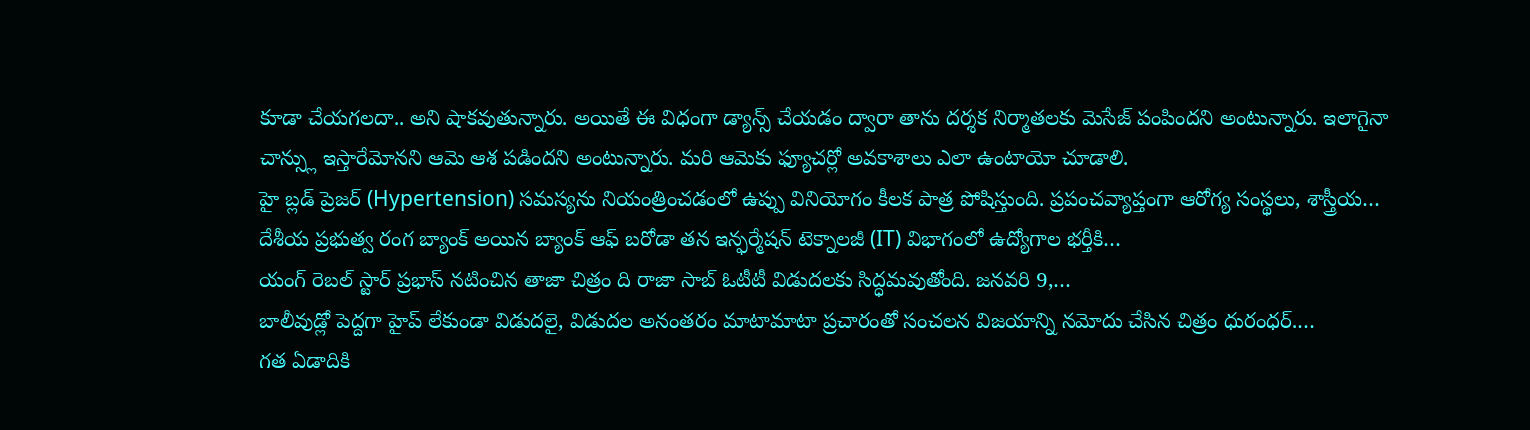కూడా చేయగలదా.. అని షాకవుతున్నారు. అయితే ఈ విధంగా డ్యాన్స్ చేయడం ద్వారా తాను దర్శక నిర్మాతలకు మెసేజ్ పంపిందని అంటున్నారు. ఇలాగైనా చాన్స్లు ఇస్తారేమోనని ఆమె ఆశ పడిందని అంటున్నారు. మరి ఆమెకు ఫ్యూచర్లో అవకాశాలు ఎలా ఉంటాయో చూడాలి.
హై బ్లడ్ ప్రెజర్ (Hypertension) సమస్యను నియంత్రించడంలో ఉప్పు వినియోగం కీలక పాత్ర పోషిస్తుంది. ప్రపంచవ్యాప్తంగా ఆరోగ్య సంస్థలు, శాస్త్రీయ…
దేశీయ ప్రభుత్వ రంగ బ్యాంక్ అయిన బ్యాంక్ ఆఫ్ బరోడా తన ఇన్ఫర్మేషన్ టెక్నాలజీ (IT) విభాగంలో ఉద్యోగాల భర్తీకి…
యంగ్ రెబల్ స్టార్ ప్రభాస్ నటించిన తాజా చిత్రం ది రాజా సాబ్ ఓటీటీ విడుదలకు సిద్ధమవుతోంది. జనవరి 9,…
బాలీవుడ్లో పెద్దగా హైప్ లేకుండా విడుదలై, విడుదల అనంతరం మాటామాటా ప్రచారంతో సంచలన విజయాన్ని నమోదు చేసిన చిత్రం ధురంధర్.…
గత ఏడాదికి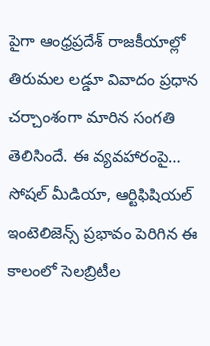పైగా ఆంధ్రప్రదేశ్ రాజకీయాల్లో తిరుమల లడ్డూ వివాదం ప్రధాన చర్చాంశంగా మారిన సంగతి తెలిసిందే. ఈ వ్యవహారంపై…
సోషల్ మీడియా, ఆర్టిఫిషియల్ ఇంటెలిజెన్స్ ప్రభావం పెరిగిన ఈ కాలంలో సెలబ్రిటీల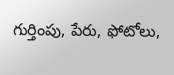గుర్తింపు, పేరు, ఫోటోలు,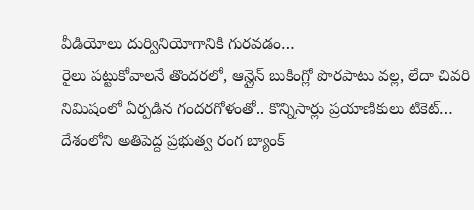వీడియోలు దుర్వినియోగానికి గురవడం…
రైలు పట్టుకోవాలనే తొందరలో, ఆన్లైన్ బుకింగ్లో పొరపాటు వల్ల, లేదా చివరి నిమిషంలో ఏర్పడిన గందరగోళంతో.. కొన్నిసార్లు ప్రయాణికులు టికెట్…
దేశంలోని అతిపెద్ద ప్రభుత్వ రంగ బ్యాంక్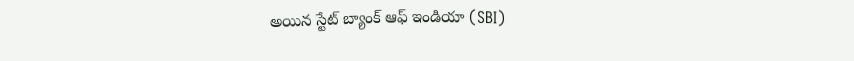అయిన స్టేట్ బ్యాంక్ ఆఫ్ ఇండియా (SBI)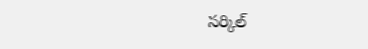సర్కిల్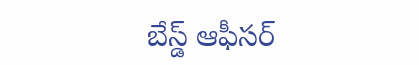బేస్డ్ ఆఫీసర్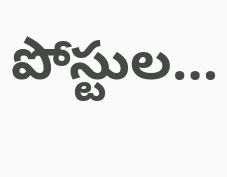పోస్టుల…